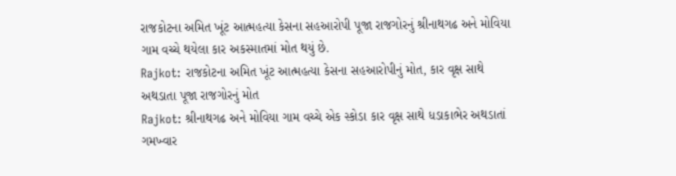રાજકોટના અમિત ખૂંટ આત્મહત્યા કેસના સહઆરોપી પૂજા રાજગોરનું શ્રીનાથગઢ અને મોવિયા ગામ વચ્ચે થયેલા કાર અકસ્માતમાં મોત થયું છે.
Rajkot: રાજકોટના અમિત ખૂંટ આત્મહત્યા કેસના સહઆરોપીનું મોત, કાર વૃક્ષ સાથે અથડાતા પૂજા રાજગોરનું મોત
Rajkot: શ્રીનાથગઢ અને મોવિયા ગામ વચ્ચે એક સ્કોડા કાર વૃક્ષ સાથે ધડાકાભેર અથડાતાં ગમખ્વાર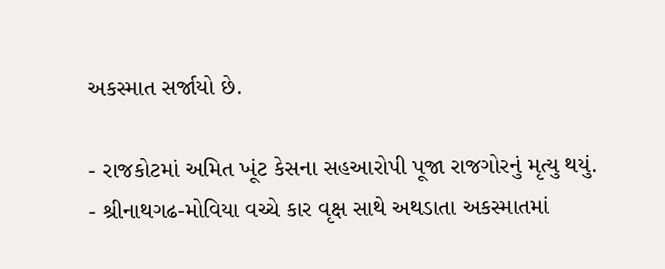અકસ્માત સર્જાયો છે.

- રાજકોટમાં અમિત ખૂંટ કેસના સહઆરોપી પૂજા રાજગોરનું મૃત્યુ થયું.
- શ્રીનાથગઢ-મોવિયા વચ્ચે કાર વૃક્ષ સાથે અથડાતા અકસ્માતમાં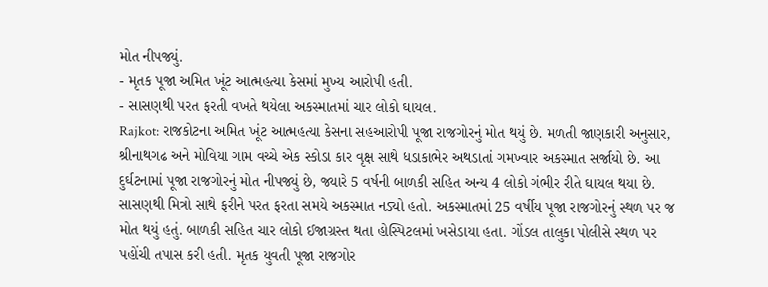મોત નીપજ્યું.
- મૃતક પૂજા અમિત ખૂંટ આત્મહત્યા કેસમાં મુખ્ય આરોપી હતી.
- સાસણથી પરત ફરતી વખતે થયેલા અકસ્માતમાં ચાર લોકો ઘાયલ.
Rajkot: રાજકોટના અમિત ખૂંટ આત્મહત્યા કેસના સહઆરોપી પૂજા રાજગોરનું મોત થયું છે. મળતી જાણકારી અનુસાર, શ્રીનાથગઢ અને મોવિયા ગામ વચ્ચે એક સ્કોડા કાર વૃક્ષ સાથે ધડાકાભેર અથડાતાં ગમખ્વાર અકસ્માત સર્જાયો છે. આ દુર્ઘટનામાં પૂજા રાજગોરનું મોત નીપજ્યું છે, જ્યારે 5 વર્ષની બાળકી સહિત અન્ય 4 લોકો ગંભીર રીતે ઘાયલ થયા છે.
સાસણથી મિત્રો સાથે ફરીને પરત ફરતા સમયે અકસ્માત નડ્યો હતો. અકસ્માતમાં 25 વર્ષીય પૂજા રાજગોરનું સ્થળ પર જ મોત થયું હતું. બાળકી સહિત ચાર લોકો ઈજાગ્રસ્ત થતા હોસ્પિટલમાં ખસેડાયા હતા. ગોંડલ તાલુકા પોલીસે સ્થળ પર પહોંચી તપાસ કરી હતી. મૃતક યુવતી પૂજા રાજગોર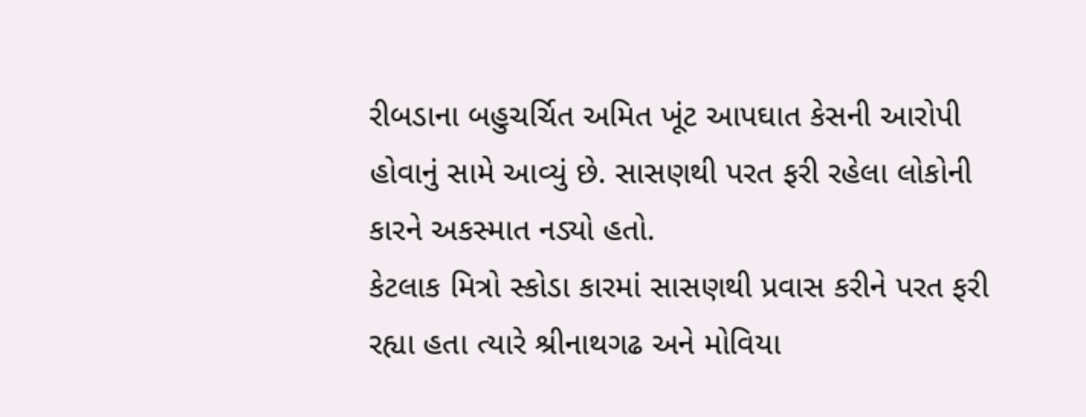રીબડાના બહુચર્ચિત અમિત ખૂંટ આપઘાત કેસની આરોપી હોવાનું સામે આવ્યું છે. સાસણથી પરત ફરી રહેલા લોકોની કારને અકસ્માત નડ્યો હતો.
કેટલાક મિત્રો સ્કોડા કારમાં સાસણથી પ્રવાસ કરીને પરત ફરી રહ્યા હતા ત્યારે શ્રીનાથગઢ અને મોવિયા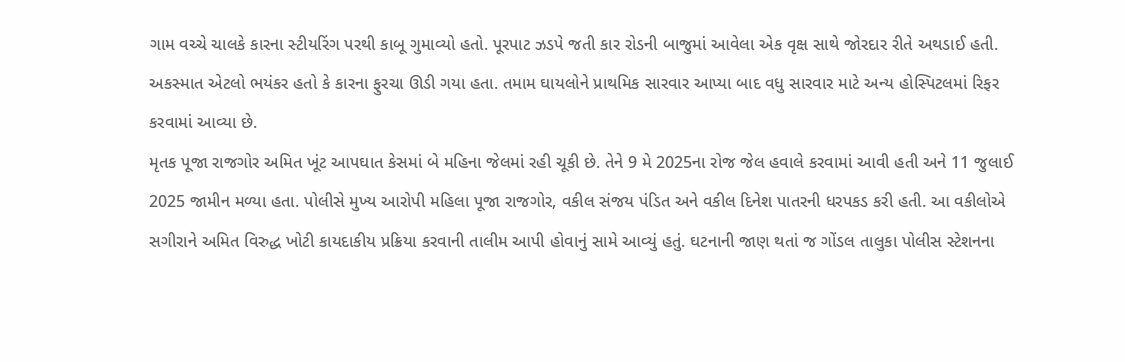ગામ વચ્ચે ચાલકે કારના સ્ટીયરિંગ પરથી કાબૂ ગુમાવ્યો હતો. પૂરપાટ ઝડપે જતી કાર રોડની બાજુમાં આવેલા એક વૃક્ષ સાથે જોરદાર રીતે અથડાઈ હતી. અકસ્માત એટલો ભયંકર હતો કે કારના ફુરચા ઊડી ગયા હતા. તમામ ઘાયલોને પ્રાથમિક સારવાર આપ્યા બાદ વધુ સારવાર માટે અન્ય હોસ્પિટલમાં રિફર કરવામાં આવ્યા છે.
મૃતક પૂજા રાજગોર અમિત ખૂંટ આપઘાત કેસમાં બે મહિના જેલમાં રહી ચૂકી છે. તેને 9 મે 2025ના રોજ જેલ હવાલે કરવામાં આવી હતી અને 11 જુલાઈ 2025 જામીન મળ્યા હતા. પોલીસે મુખ્ય આરોપી મહિલા પૂજા રાજગોર, વકીલ સંજય પંડિત અને વકીલ દિનેશ પાતરની ધરપકડ કરી હતી. આ વકીલોએ સગીરાને અમિત વિરુદ્ધ ખોટી કાયદાકીય પ્રક્રિયા કરવાની તાલીમ આપી હોવાનું સામે આવ્યું હતું. ઘટનાની જાણ થતાં જ ગોંડલ તાલુકા પોલીસ સ્ટેશનના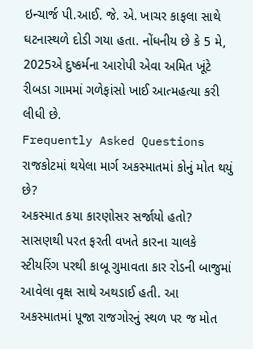ઇન્ચાર્જ પી.આઈ. જે. એ. ખાચર કાફલા સાથે ઘટનાસ્થળે દોડી ગયા હતા. નોંધનીય છે કે 5 મે, 2025એ દુષ્કર્મના આરોપી એવા અમિત ખૂંટે રીબડા ગામમાં ગળેફાંસો ખાઈ આત્મહત્યા કરી લીધી છે.
Frequently Asked Questions
રાજકોટમાં થયેલા માર્ગ અકસ્માતમાં કોનું મોત થયું છે?
અકસ્માત કયા કારણોસર સર્જાયો હતો?
સાસણથી પરત ફરતી વખતે કારના ચાલકે સ્ટીયરિંગ પરથી કાબૂ ગુમાવતા કાર રોડની બાજુમાં આવેલા વૃક્ષ સાથે અથડાઈ હતી. આ અકસ્માતમાં પૂજા રાજગોરનું સ્થળ પર જ મોત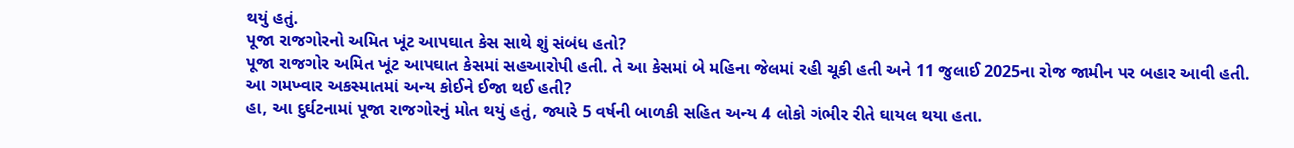થયું હતું.
પૂજા રાજગોરનો અમિત ખૂંટ આપઘાત કેસ સાથે શું સંબંધ હતો?
પૂજા રાજગોર અમિત ખૂંટ આપઘાત કેસમાં સહઆરોપી હતી. તે આ કેસમાં બે મહિના જેલમાં રહી ચૂકી હતી અને 11 જુલાઈ 2025ના રોજ જામીન પર બહાર આવી હતી.
આ ગમખ્વાર અકસ્માતમાં અન્ય કોઈને ઈજા થઈ હતી?
હા, આ દુર્ઘટનામાં પૂજા રાજગોરનું મોત થયું હતું, જ્યારે 5 વર્ષની બાળકી સહિત અન્ય 4 લોકો ગંભીર રીતે ઘાયલ થયા હતા.